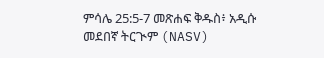ምሳሌ 25:5-7 መጽሐፍ ቅዱስ፥ አዲሱ መደበኛ ትርጒም (NASV)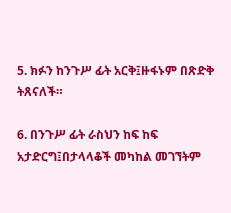5. ክፉን ከንጉሥ ፊት አርቅ፤ዙፋኑም በጽድቅ ትጸናለች።

6. በንጉሥ ፊት ራስህን ከፍ ከፍ አታድርግ፤በታላላቆች መካከል መገኘትም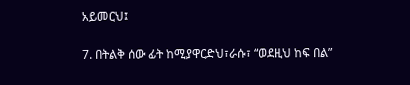አይመርህ፤

7. በትልቅ ሰው ፊት ከሚያዋርድህ፣ራሱ፣ “ወደዚህ ከፍ በል”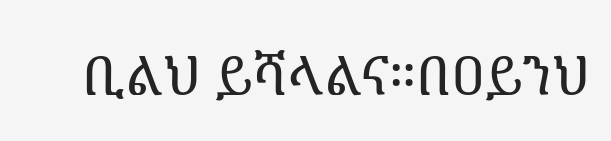ቢልህ ይሻላልና።በዐይንህ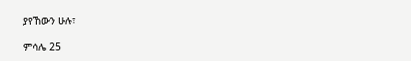ያየኸውን ሁሉ፣

ምሳሌ 25